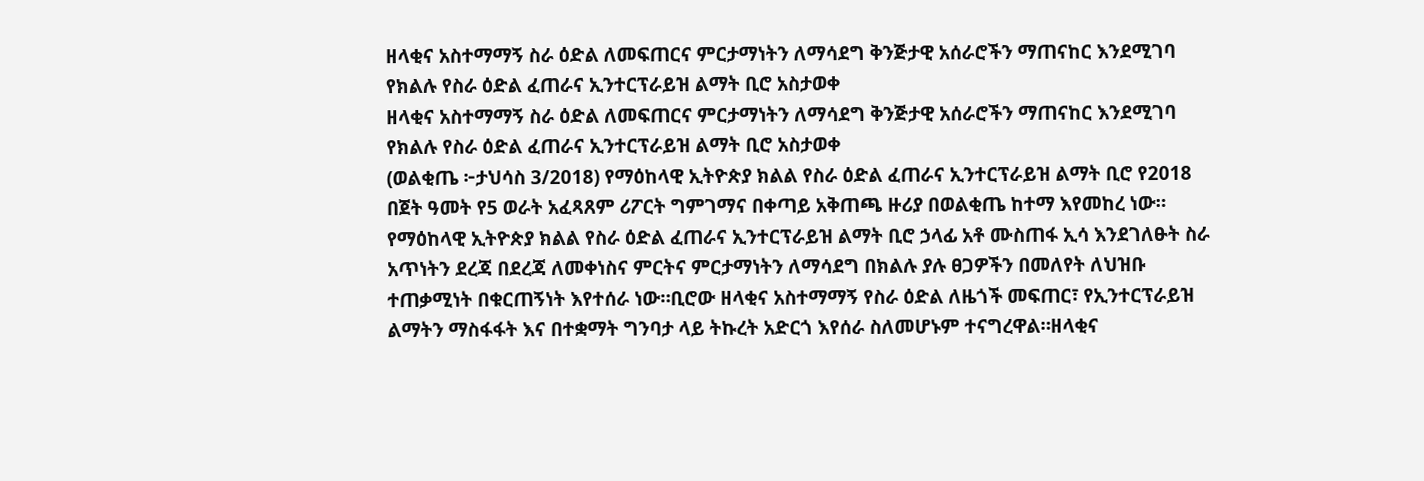ዘላቂና አስተማማኝ ስራ ዕድል ለመፍጠርና ምርታማነትን ለማሳደግ ቅንጅታዊ አሰራሮችን ማጠናከር እንደሚገባ የክልሉ የስራ ዕድል ፈጠራና ኢንተርፕራይዝ ልማት ቢሮ አስታወቀ
ዘላቂና አስተማማኝ ስራ ዕድል ለመፍጠርና ምርታማነትን ለማሳደግ ቅንጅታዊ አሰራሮችን ማጠናከር እንደሚገባ የክልሉ የስራ ዕድል ፈጠራና ኢንተርፕራይዝ ልማት ቢሮ አስታወቀ
(ወልቂጤ ፦ታህሳስ 3/2018) የማዕከላዊ ኢትዮጵያ ክልል የስራ ዕድል ፈጠራና ኢንተርፕራይዝ ልማት ቢሮ የ2018 በጀት ዓመት የ5 ወራት አፈጻጸም ሪፖርት ግምገማና በቀጣይ አቅጠጫ ዙሪያ በወልቂጤ ከተማ እየመከረ ነው።
የማዕከላዊ ኢትዮጵያ ክልል የስራ ዕድል ፈጠራና ኢንተርፕራይዝ ልማት ቢሮ ኃላፊ አቶ ሙስጠፋ ኢሳ እንደገለፁት ስራ አጥነትን ደረጃ በደረጃ ለመቀነስና ምርትና ምርታማነትን ለማሳደግ በክልሉ ያሉ ፀጋዎችን በመለየት ለህዝቡ ተጠቃሚነት በቁርጠኝነት እየተሰራ ነው።ቢሮው ዘላቂና አስተማማኝ የስራ ዕድል ለዜጎች መፍጠር፣ የኢንተርፕራይዝ ልማትን ማስፋፋት እና በተቋማት ግንባታ ላይ ትኩረት አድርጎ እየሰራ ስለመሆኑም ተናግረዋል።ዘላቂና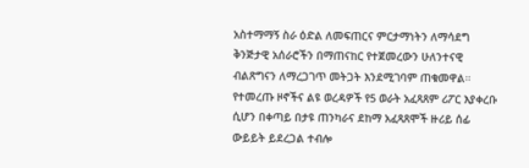አስተማማኝ ስራ ዕድል ለመፍጠርና ምርታማነትን ለማሳደግ ቅንጅታዊ አሰራሮችን በማጠናከር የተጀመረውን ሁለንተናዊ ብልጽግናን ለማረጋገጥ መትጋት እንደሚገባም ጠቁመዋል።
የተመረጡ ዞኖችና ልዩ ወረዳዎች የ5 ወራት አፈጻጸም ሪፖር እያቀረቡ ሲሆን በቀጣይ በታዩ ጠንካራና ደከማ አፈጻጸሞች ዙሪይ ሰፊ ውይይት ይደረጋል ተብሎ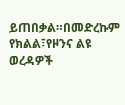ይጠበቃል።በመድረኩም የክልል፣የዞንና ልዩ ወረዳዎች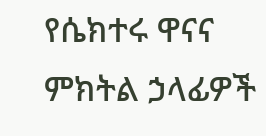የሴክተሩ ዋናና ምክትል ኃላፊዎች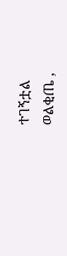ተገኝቷል
ወልቂጤ ,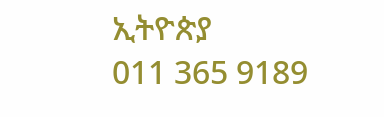ኢትዮጵያ
011 365 9189